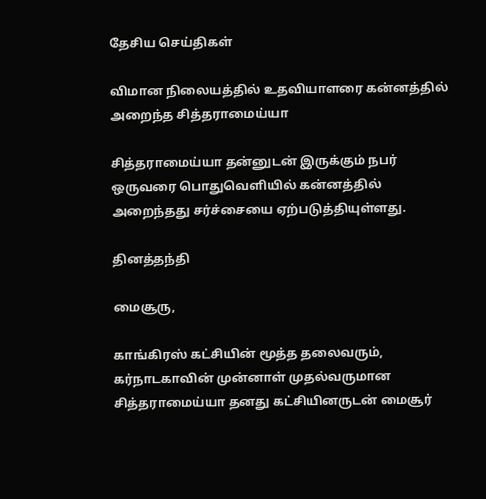தேசிய செய்திகள்

விமான நிலையத்தில் உதவியாளரை கன்னத்தில் அறைந்த சித்தராமைய்யா

சித்தராமைய்யா தன்னுடன் இருக்கும் நபர் ஒருவரை பொதுவெளியில் கன்னத்தில் அறைந்தது சர்ச்சையை ஏற்படுத்தியுள்ளது.

தினத்தந்தி

மைசூரு,

காங்கிரஸ் கட்சியின் மூத்த தலைவரும், கர்நாடகாவின் முன்னாள் முதல்வருமான சித்தராமைய்யா தனது கட்சியினருடன் மைசூர்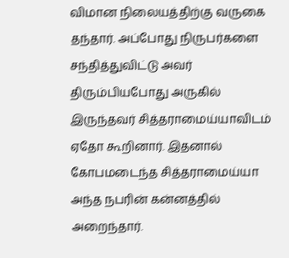விமான நிலையத்திற்கு வருகை தந்தார். அப்போது நிருபர்களை சந்தித்துவிட்டு அவர் திரும்பியபோது அருகில் இருந்தவர் சித்தராமைய்யாவிடம் ஏதோ கூறினார். இதனால் கோபமடைந்த சித்தராமைய்யா அந்த நபரின் கன்னத்தில் அறைந்தார்.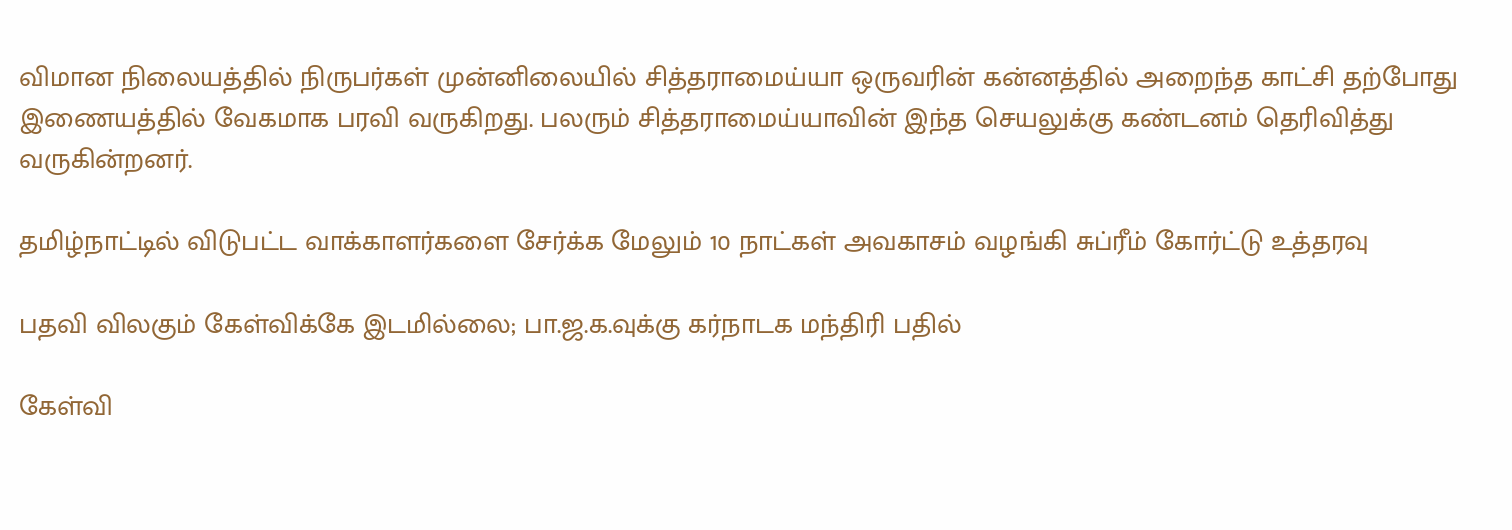விமான நிலையத்தில் நிருபர்கள் முன்னிலையில் சித்தராமைய்யா ஒருவரின் கன்னத்தில் அறைந்த காட்சி தற்போது இணையத்தில் வேகமாக பரவி வருகிறது. பலரும் சித்தராமைய்யாவின் இந்த செயலுக்கு கண்டனம் தெரிவித்து வருகின்றனர்.

தமிழ்நாட்டில் விடுபட்ட வாக்காளர்களை சேர்க்க மேலும் 10 நாட்கள் அவகாசம் வழங்கி சுப்ரீம் கோர்ட்டு உத்தரவு

பதவி விலகும் கேள்விக்கே இடமில்லை; பா.ஜ.க.வுக்கு கர்நாடக மந்திரி பதில்

கேள்வி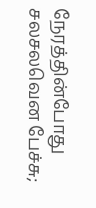நேரத்தின்போது சலசலவென பேச்சு;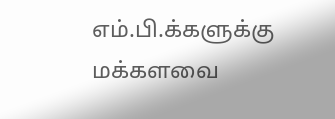எம்.பி.க்களுக்கு மக்களவை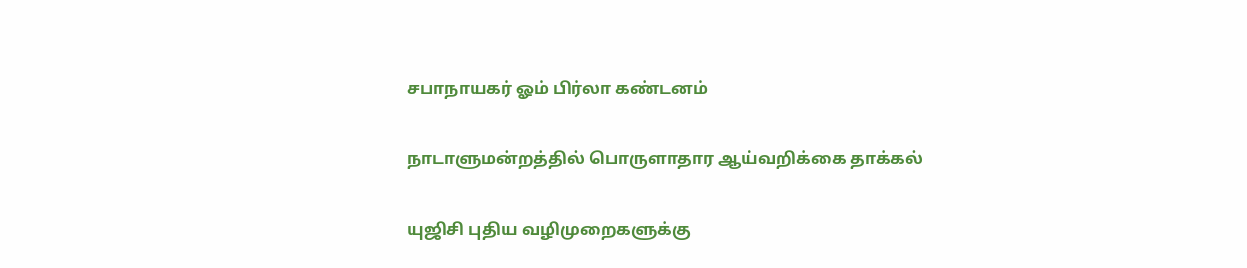சபாநாயகர் ஓம் பிர்லா கண்டனம்

நாடாளுமன்றத்தில் பொருளாதார ஆய்வறிக்கை தாக்கல்

யுஜிசி புதிய வழிமுறைகளுக்கு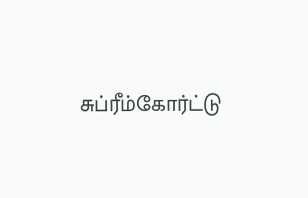சுப்ரீம்கோர்ட்டு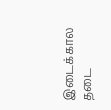இடைக்கால தடை